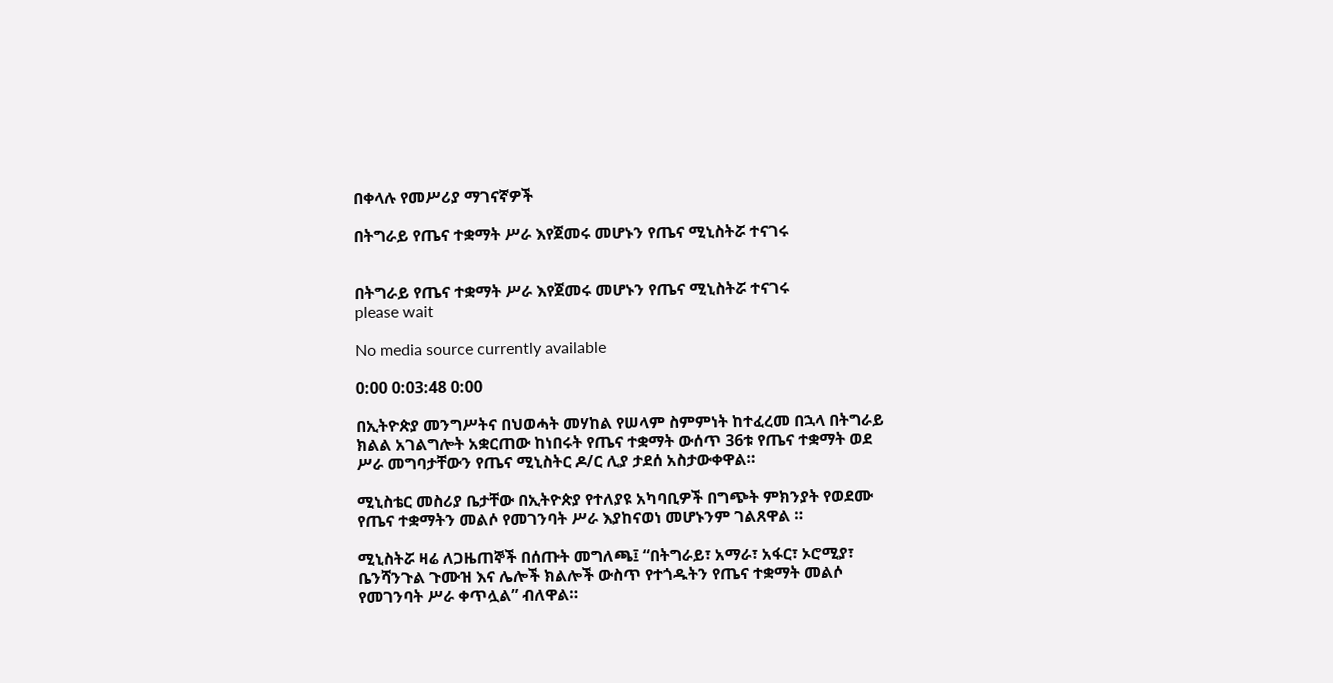በቀላሉ የመሥሪያ ማገናኛዎች

በትግራይ የጤና ተቋማት ሥራ እየጀመሩ መሆኑን የጤና ሚኒስትሯ ተናገሩ


በትግራይ የጤና ተቋማት ሥራ እየጀመሩ መሆኑን የጤና ሚኒስትሯ ተናገሩ
please wait

No media source currently available

0:00 0:03:48 0:00

በኢትዮጵያ መንግሥትና በህወሓት መሃከል የሠላም ስምምነት ከተፈረመ በኋላ በትግራይ ክልል አገልግሎት አቋርጠው ከነበሩት የጤና ተቋማት ውሰጥ 36ቱ የጤና ተቋማት ወደ ሥራ መግባታቸውን የጤና ሚኒስትር ዶ/ር ሊያ ታደሰ አስታውቀዋል።

ሚኒስቴር መስሪያ ቤታቸው በኢትዮጵያ የተለያዩ አካባቢዎች በግጭት ምክንያት የወደሙ የጤና ተቋማትን መልሶ የመገንባት ሥራ እያከናወነ መሆኑንም ገልጸዋል ።

ሚኒስትሯ ዛሬ ለጋዜጠኞች በሰጡት መግለጫ፤ “በትግራይ፣ አማራ፣ አፋር፣ ኦሮሚያ፣ ቤንሻንጉል ጉሙዝ እና ሌሎች ክልሎች ውስጥ የተጎዱትን የጤና ተቋማት መልሶ የመገንባት ሥራ ቀጥሏል” ብለዋል።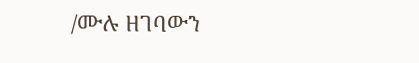/ሙሉ ዘገባውን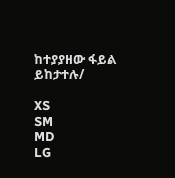ከተያያዘው ፋይል ይከታተሉ/

XS
SM
MD
LG